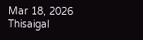Mar 18, 2026
Thisaigal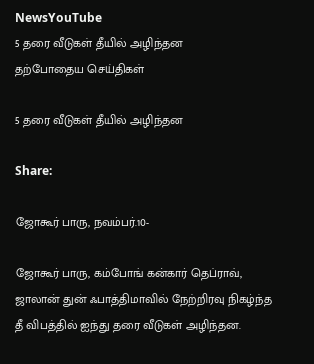NewsYouTube
5 தரை வீடுகள் தீயில் அழிந்தன
தற்போதைய செய்திகள்

5 தரை வீடுகள் தீயில் அழிந்தன

Share:

ஜோகூர் பாரு, நவம்பர்.10-

ஜோகூர் பாரு, கம்போங் கன்கார் தெப்ராவ், ஜாலான் துன் ஃபாத்திமாவில் நேற்றிரவு நிகழ்ந்த தீ விபத்தில் ஐந்து தரை வீடுகள் அழிந்தன.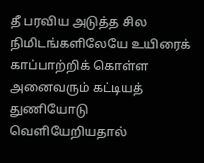தீ பரவிய அடுத்த சில நிமிடங்களிலேயே உயிரைக் காப்பாற்றிக் கொள்ள அனைவரும் கட்டியத் துணியோடு வெளியேறியதால்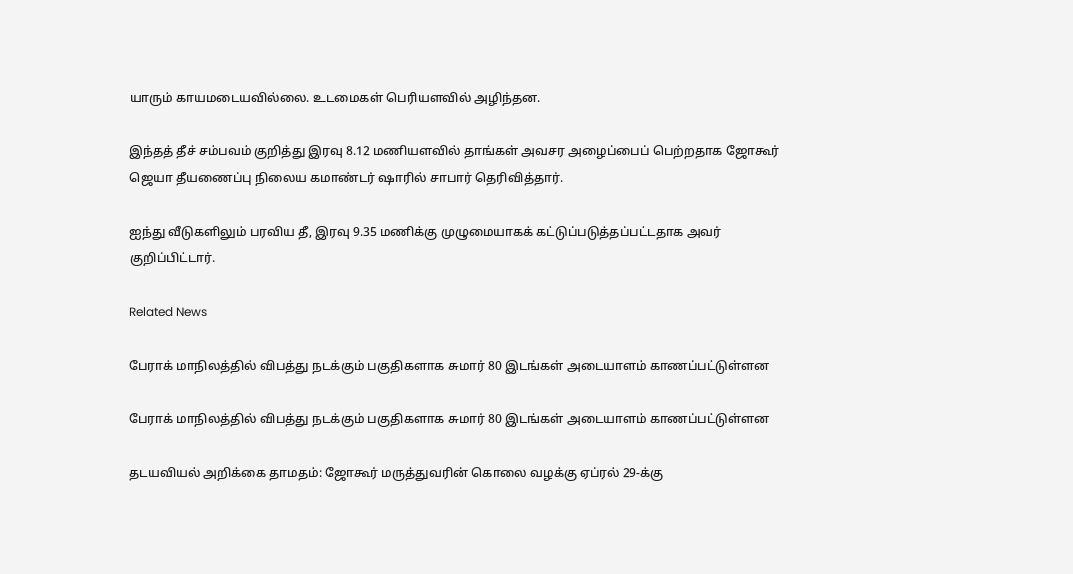யாரும் காயமடையவில்லை. உடமைகள் பெரியளவில் அழிந்தன.

இந்தத் தீச் சம்பவம் குறித்து இரவு 8.12 மணியளவில் தாங்கள் அவசர அழைப்பைப் பெற்றதாக ஜோகூர் ஜெயா தீயணைப்பு நிலைய கமாண்டர் ஷாரில் சாபார் தெரிவித்தார்.

ஐந்து வீடுகளிலும் பரவிய தீ, இரவு 9.35 மணிக்கு முழுமையாகக் கட்டுப்படுத்தப்பட்டதாக அவர் குறிப்பிட்டார்.

Related News

பேராக் மாநிலத்தில் விபத்து நடக்கும் பகுதிகளாக சுமார் 80 இடங்கள் அடையாளம் காணப்பட்டுள்ளன

பேராக் மாநிலத்தில் விபத்து நடக்கும் பகுதிகளாக சுமார் 80 இடங்கள் அடையாளம் காணப்பட்டுள்ளன

தடயவியல் அறிக்கை தாமதம்: ஜோகூர் மருத்துவரின் கொலை வழக்கு ஏப்ரல் 29-க்கு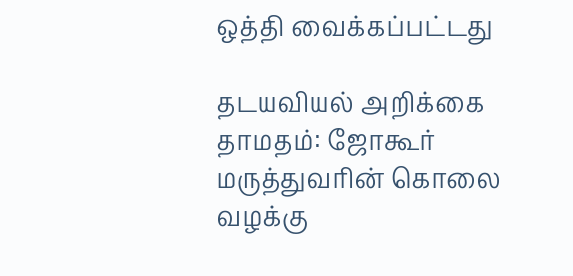ஒத்தி வைக்கப்பட்டது

தடயவியல் அறிக்கை தாமதம்: ஜோகூர் மருத்துவரின் கொலை வழக்கு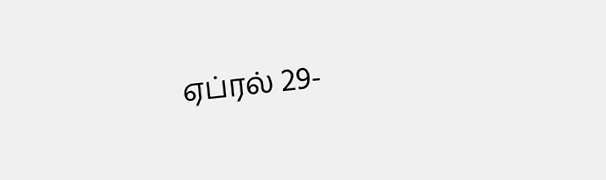ஏப்ரல் 29-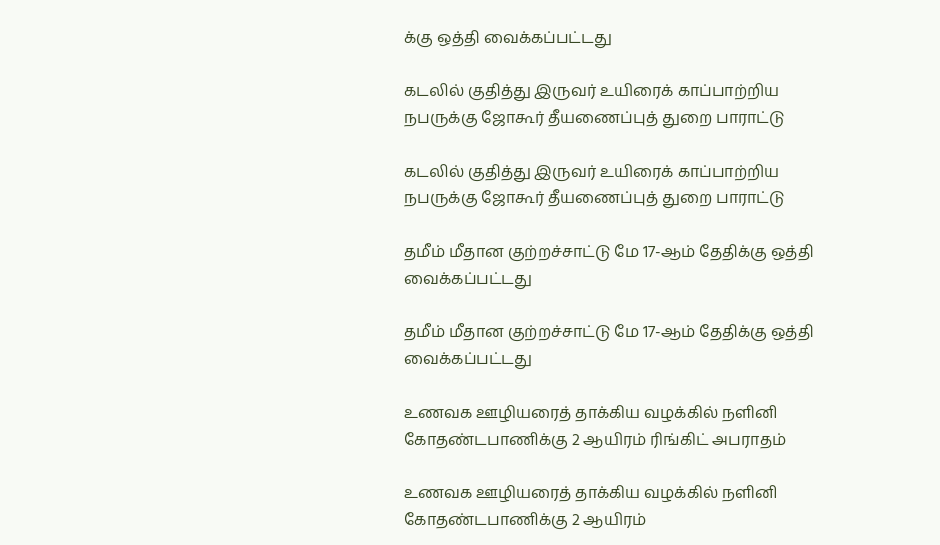க்கு ஒத்தி வைக்கப்பட்டது

கடலில் குதித்து இருவர் உயிரைக் காப்பாற்றிய நபருக்கு ஜோகூர் தீயணைப்புத் துறை பாராட்டு

கடலில் குதித்து இருவர் உயிரைக் காப்பாற்றிய நபருக்கு ஜோகூர் தீயணைப்புத் துறை பாராட்டு

தமீம் மீதான குற்றச்சாட்டு மே 17-ஆம் தேதிக்கு ஒத்தி வைக்கப்பட்டது

தமீம் மீதான குற்றச்சாட்டு மே 17-ஆம் தேதிக்கு ஒத்தி வைக்கப்பட்டது

உணவக ஊழியரைத் தாக்கிய வழக்கில் நளினி கோதண்டபாணிக்கு 2 ஆயிரம் ரிங்கிட் அபராதம்

உணவக ஊழியரைத் தாக்கிய வழக்கில் நளினி கோதண்டபாணிக்கு 2 ஆயிரம்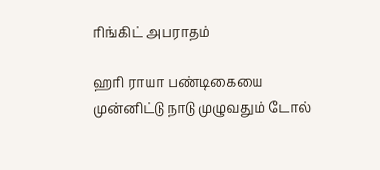ரிங்கிட் அபராதம்

ஹரி ராயா பண்டிகையை முன்னிட்டு நாடு முழுவதும் டோல்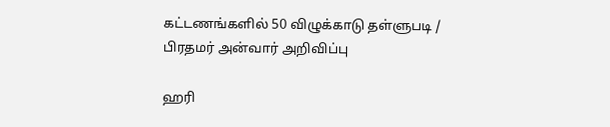கட்டணங்களில் 50 விழுக்காடு தள்ளுபடி / பிரதமர் அன்வார் அறிவிப்பு

ஹரி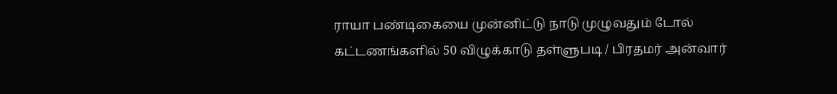ராயா பண்டிகையை முன்னிட்டு நாடு முழுவதும் டோல் கட்டணங்களில் 50 விழுக்காடு தள்ளுபடி / பிரதமர் அன்வார்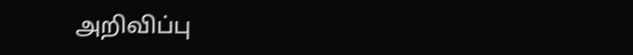அறிவிப்பு